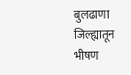बुलढाणा जिल्ह्यातून भीषण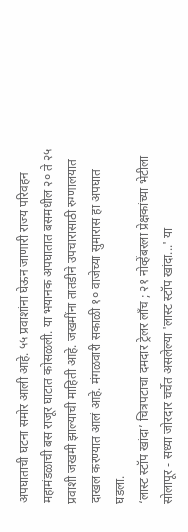अपघाताची घटना समोर आली आहे. ५५ प्रवाशांना घेऊन जाणारी राज्य परिवहन महामंडळाची बस राजूर घाटात कोसळली. या भयानक अपघातात बसमधील २० ते २५ प्रवाशी जखमी झाल्याची माहिती आहे. जखमींना तातडीने उपचारासाठी रुग्णालयात दाखल करण्यात आलं आहे. मंगळवारी सकाळी १० वाजेच्या सुमारास हा अपघात घडला.
‘लास्ट स्टॉप खांदा’ चित्रपटाचा दमदार ट्रेलर लाँच ; २१ नोव्हेंबरला प्रेक्षकांच्या भेटीला
सोलापूर - सध्या जोरदार चर्चेत असलेल्या 'लास्ट स्टॉप खांदा...' या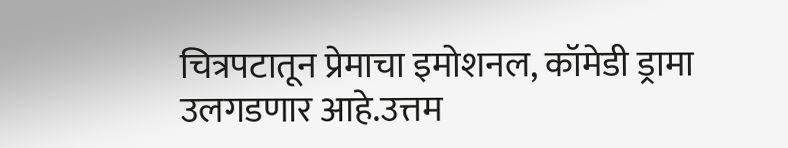चित्रपटातून प्रेमाचा इमोशनल, कॉमेडी ड्रामा उलगडणार आहे.उत्तम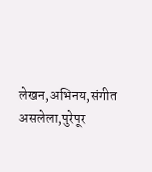लेखन,अभिनय,संगीत असलेला,पुरेपूर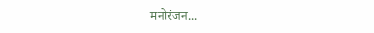मनोरंजन...